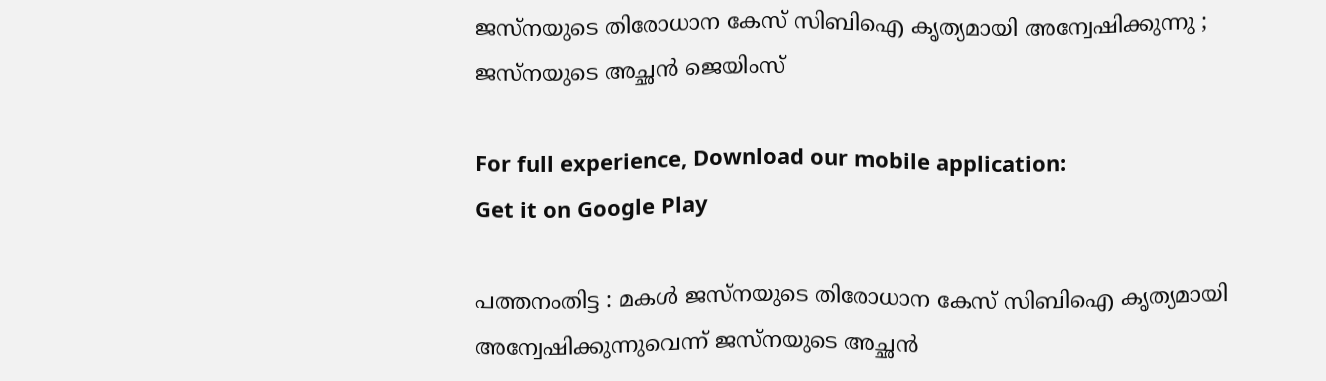ജസ്നയുടെ തിരോധാന കേസ് സിബിഐ കൃത്യമായി അന്വേഷിക്കുന്നു ; ജസ്നയുടെ അച്ഛൻ ജെയിംസ്

For full experience, Download our mobile application:
Get it on Google Play

പത്തനംതിട്ട : മകൾ ജസ്നയുടെ തിരോധാന കേസ് സിബിഐ കൃത്യമായി അന്വേഷിക്കുന്നുവെന്ന് ജസ്നയുടെ അച്ഛൻ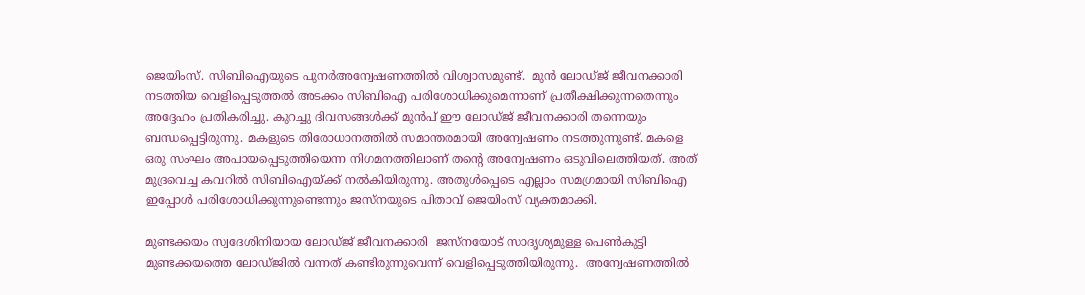ജെയിംസ്. സിബിഐയുടെ പുനർഅന്വേഷണത്തിൽ വിശ്വാസമുണ്ട്.  മുൻ ലോഡ്ജ് ജീവനക്കാരി നടത്തിയ വെളിപ്പെടുത്തൽ അടക്കം സിബിഐ പരിശോധിക്കുമെന്നാണ് പ്രതീക്ഷിക്കുന്നതെന്നും അദ്ദേഹം പ്രതികരിച്ചു. കുറച്ചു ദിവസങ്ങൾക്ക് മുൻപ് ഈ ലോഡ്ജ് ജീവനക്കാരി തന്നെയും ബന്ധപ്പെട്ടിരുന്നു. മകളുടെ തിരോധാനത്തിൽ സമാന്തരമായി അന്വേഷണം നടത്തുന്നുണ്ട്. മകളെ ഒരു സംഘം അപായപ്പെടുത്തിയെന്ന നിഗമനത്തിലാണ് തന്റെ അന്വേഷണം ഒടുവിലെത്തിയത്. അത് മുദ്രവെച്ച കവറിൽ സിബിഐയ്ക്ക് നൽകിയിരുന്നു. അതുൾപ്പെടെ എല്ലാം സമഗ്രമായി സിബിഐ ഇപ്പോൾ പരിശോധിക്കുന്നുണ്ടെന്നും ജസ്നയുടെ പിതാവ് ജെയിംസ് വ്യക്തമാക്കി.

മുണ്ടക്കയം സ്വദേശിനിയായ ലോഡ്ജ് ജീവനക്കാരി  ജസ്നയോട് സാദൃശ്യമുള്ള പെൺകുട്ടി മുണ്ടക്കയത്തെ ലോഡ്ജിൽ വന്നത് കണ്ടിരുന്നുവെന്ന് വെളിപ്പെടുത്തിയിരുന്നു.  അന്വേഷണത്തിൽ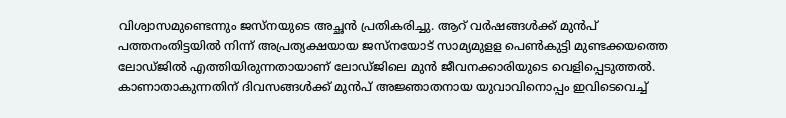വിശ്വാസമുണ്ടെന്നും ജസ്നയുടെ അച്ഛൻ പ്രതികരിച്ചു. ആറ് വർഷങ്ങൾക്ക് മുൻപ് പത്തനംതിട്ടയിൽ നിന്ന് അപ്രത്യക്ഷയായ ജസ്നയോട് സാമ്യമുളള പെൺകുട്ടി മുണ്ടക്കയത്തെ ലോഡ്ജിൽ എത്തിയിരുന്നതായാണ് ലോഡ്ജിലെ മുൻ ജീവനക്കാരിയുടെ വെളിപ്പെടുത്തൽ. കാണാതാകുന്നതിന് ദിവസങ്ങൾക്ക് മുൻപ് അജ്ഞാതനായ യുവാവിനൊപ്പം ഇവിടെവെച്ച്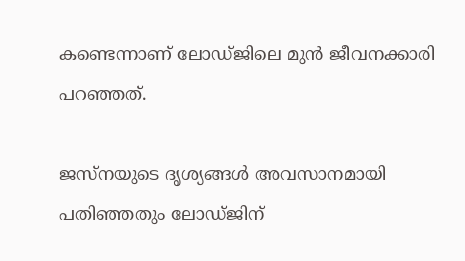കണ്ടെന്നാണ് ലോഡ്ജിലെ മുൻ ജീവനക്കാരി പറഞ്ഞ‍ത്.

ജസ്നയുടെ ദൃശ്യങ്ങൾ അവസാനമായി പതിഞ്ഞതും ലോഡ്ജിന്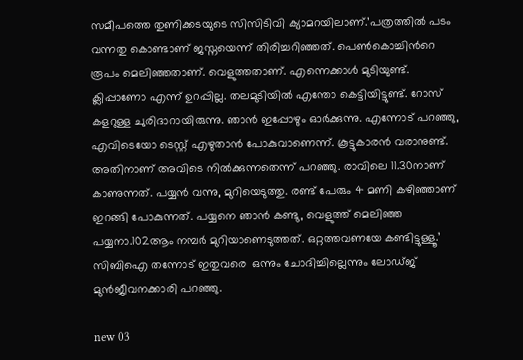സമീപത്തെ തുണിക്കടയുടെ സിസിടിവി ക്യാമറയിലാണ്.’പത്രത്തിൽ പടം വന്നതു കൊണ്ടാണ് ജസ്നയെന്ന് തിരിച്ചറിഞ്ഞത്. പെൺകൊച്ചിന്‍റെ രൂപം മെലിഞ്ഞതാണ്. വെളുത്തതാണ്. എന്നെക്കാൾ മുടിയുണ്ട്. ക്ലിപ്പാണോ എന്ന് ഉറപ്പില്ല. തലമുടിയിൽ എന്തോ കെട്ടിയിട്ടുണ്ട്. റോസ് കളറുള്ള ചുരിദാറായിരുന്നു. ഞാൻ ഇപ്പോഴും ഓർക്കുന്നു. എന്നോട് പറഞ്ഞു, എവിടെയോ ടെസ്റ്റ് എഴുതാൻ പോകുവാണെന്ന്. കൂട്ടുകാരൻ വരാനുണ്ട്. അതിനാണ് അവിടെ നിൽക്കുന്നതെന്ന് പറഞ്ഞു. രാവിലെ 11.30നാണ് കാണുന്നത്. പയ്യൻ വന്നു, മുറിയെടുത്തു. രണ്ട് പേരും 4 മണി കഴിഞ്ഞാണ് ഇറങ്ങി പോകുന്നത്. പയ്യനെ ഞാൻ കണ്ടു, വെളുത്ത് മെലിഞ്ഞ പയ്യനാ.102ആം നമ്പർ മുറിയാണെടുത്തത്. ഒറ്റത്തവണയേ കണ്ടിട്ടുള്ളൂ.’ സിബിഐ തന്നോട് ഇതുവരെ  ഒന്നും ചോദിച്ചില്ലെന്നും ലോഡ്ജ് മുൻജീവനക്കാരി പറഞ്ഞു.

new 03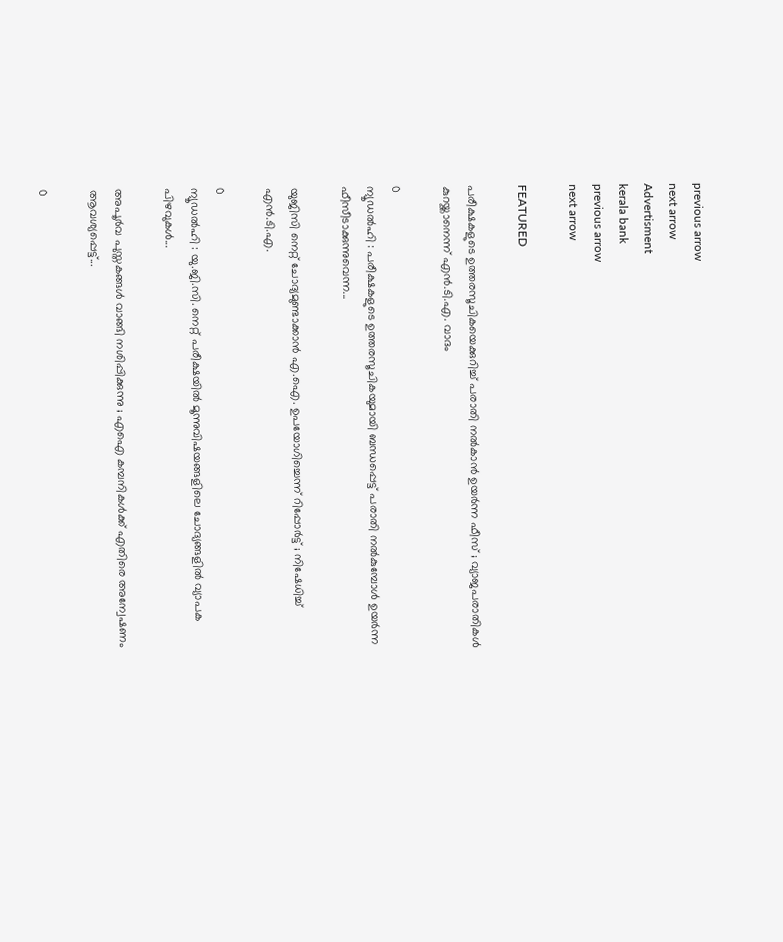previous arrow
next arrow
Advertisment
kerala bank
previous arrow
next arrow

FEATURED

പരീക്ഷകളുടെ ഉത്തരസൂചികയെക്കുറിച്ച് പരാതി നൽകാൻ ഉയർന്ന ഫീസ് ; വ്യാജപരാതികൾ കുറയ്ക്കാനെന്ന് എൻ.ടി.എ. വാദം

0
ന്യൂഡൽഹി : പരീക്ഷകളുടെ ഉത്തരസൂചികയുമായി ബന്ധപ്പെട്ട് പരാതി നൽകുമ്പോൾ ഉയർന്ന ഫീസീടാക്കുന്നുവെന്ന...

യുജിസി നെറ്റ് ചോദ്യമുണ്ടാക്കാൻ എ.ഐ. ഉപയോഗിച്ചെന്ന് റിപ്പോർട്ട് ; നിഷേധിച്ച് എൻ.ടി.എ.

0
ന്യൂഡൽഹി : യു.ജി.സി. നെറ്റ് പരീക്ഷയിൽ മൂന്നുവിഷയങ്ങളിലെ ചോദ്യങ്ങളിൽ വ്യാപക പിഴവുകൾ...

അപൂർവ പുസ്തകങ്ങൾ വാങ്ങി നശിപ്പിക്കുന്നു ; എഐ കമ്പനികൾക്ക് എതിരെ അന്വേഷണം ആവശ്യപ്പെട്ട്...

0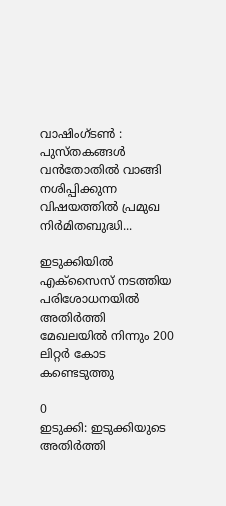വാഷിംഗ്‌ടൺ : പുസ്തകങ്ങൾ വൻതോതിൽ വാങ്ങി നശിപ്പിക്കുന്ന വിഷയത്തിൽ പ്രമുഖ നിർമിതബുദ്ധി...

ഇടുക്കിയിൽ എക്സൈസ് നടത്തിയ പരിശോധനയിൽ അതിർത്തി മേഖലയിൽ നിന്നും 200 ലിറ്റർ കോട കണ്ടെടുത്തു

0
ഇടുക്കി: ഇടുക്കിയുടെ അതിർത്തി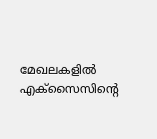മേഖലകളിൽ എക്സൈസിന്റെ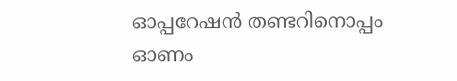ഓപ്പറേഷൻ തണ്ടറിനൊപ്പം ഓണം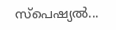സ്പെഷ്യൽ...